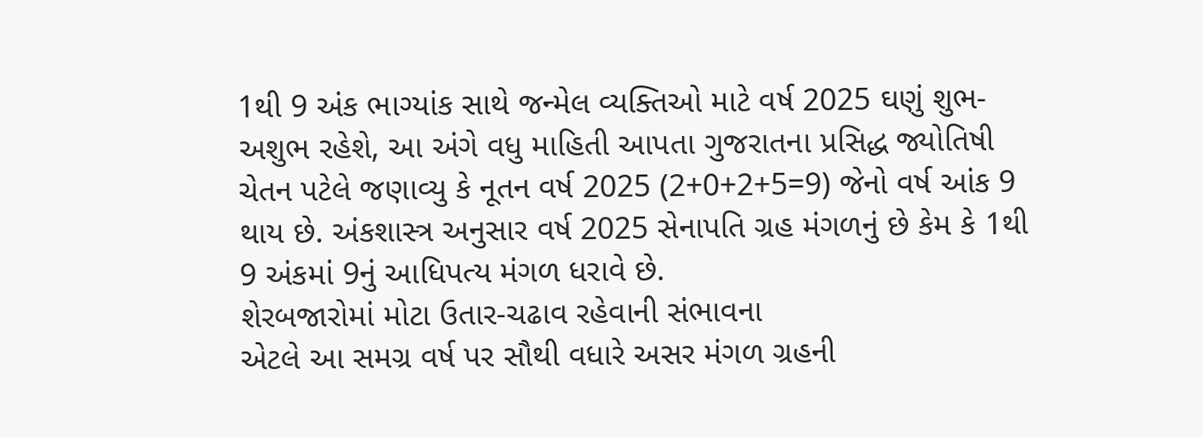1થી 9 અંક ભાગ્યાંક સાથે જન્મેલ વ્યક્તિઓ માટે વર્ષ 2025 ઘણું શુભ-અશુભ રહેશે, આ અંગે વધુ માહિતી આપતા ગુજરાતના પ્રસિદ્ધ જ્યોતિષી ચેતન પટેલે જણાવ્યુ કે નૂતન વર્ષ 2025 (2+0+2+5=9) જેનો વર્ષ આંક 9 થાય છે. અંકશાસ્ત્ર અનુસાર વર્ષ 2025 સેનાપતિ ગ્રહ મંગળનું છે કેમ કે 1થી 9 અંકમાં 9નું આધિપત્ય મંગળ ધરાવે છે.
શેરબજારોમાં મોટા ઉતાર-ચઢાવ રહેવાની સંભાવના
એટલે આ સમગ્ર વર્ષ પર સૌથી વધારે અસર મંગળ ગ્રહની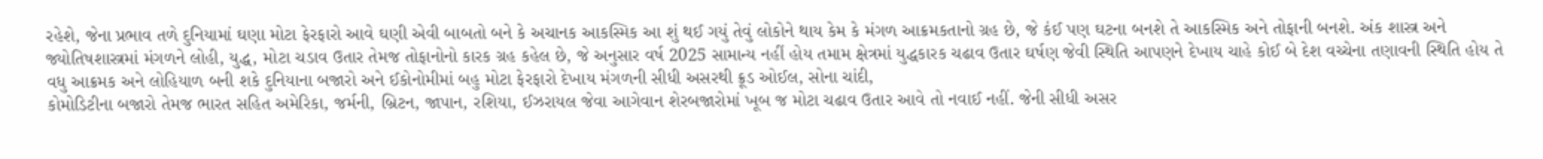રહેશે, જેના પ્રભાવ તળે દુનિયામાં ઘણા મોટા ફેરફારો આવે ઘણી એવી બાબતો બને કે અચાનક આકસ્મિક આ શું થઈ ગયું તેવું લોકોને થાય કેમ કે મંગળ આક્રમકતાનો ગ્રહ છે, જે કંઈ પણ ઘટના બનશે તે આકસ્મિક અને તોફાની બનશે. અંક શાસ્ત્ર અને જ્યોતિષશાસ્ત્રમાં મંગળને લોહી, યુદ્ધ, મોટા ચડાવ ઉતાર તેમજ તોફાનોનો કારક ગ્રહ કહેલ છે, જે અનુસાર વર્ષ 2025 સામાન્ય નહીં હોય તમામ ક્ષેત્રમાં યુદ્ધકારક ચઢાવ ઉતાર ઘર્ષણ જેવી સ્થિતિ આપણને દેખાય ચાહે કોઈ બે દેશ વચ્ચેના તણાવની સ્થિતિ હોય તે વધુ આક્રમક અને લોહિયાળ બની શકે દુનિયાના બજારો અને ઈકોનોમીમાં બહુ મોટા ફેરફારો દેખાય મંગળની સીધી અસરથી ક્રૂડ ઓઈલ, સોના ચાંદી,
કોમોડિટીના બજારો તેમજ ભારત સહિત અમેરિકા, જર્મની, બ્રિટન, જાપાન, રશિયા, ઈઝરાયલ જેવા આગેવાન શેરબજારોમાં ખૂબ જ મોટા ચઢાવ ઉતાર આવે તો નવાઈ નહીં. જેની સીધી અસર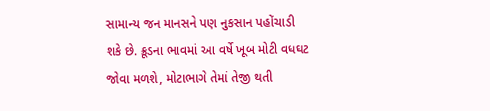સામાન્ય જન માનસને પણ નુકસાન પહોંચાડી શકે છે. ક્રૂડના ભાવમાં આ વર્ષે ખૂબ મોટી વધઘટ જોવા મળશે, મોટાભાગે તેમાં તેજી થતી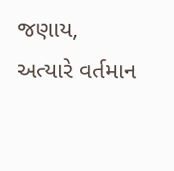જણાય, અત્યારે વર્તમાન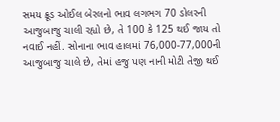સમય ક્રૂડ ઓઈલ બેરલનો ભાવ લગભગ 70 ડોલરની આજુબાજુ ચાલી રહ્યો છે, તે 100 કે 125 થઈ જાય તો નવાઈ નહીં. સોનાના ભાવ હાલમાં 76,000-77,000ની આજુબાજુ ચાલે છે, તેમાં હજુ પણ નાની મોટી તેજી થઈ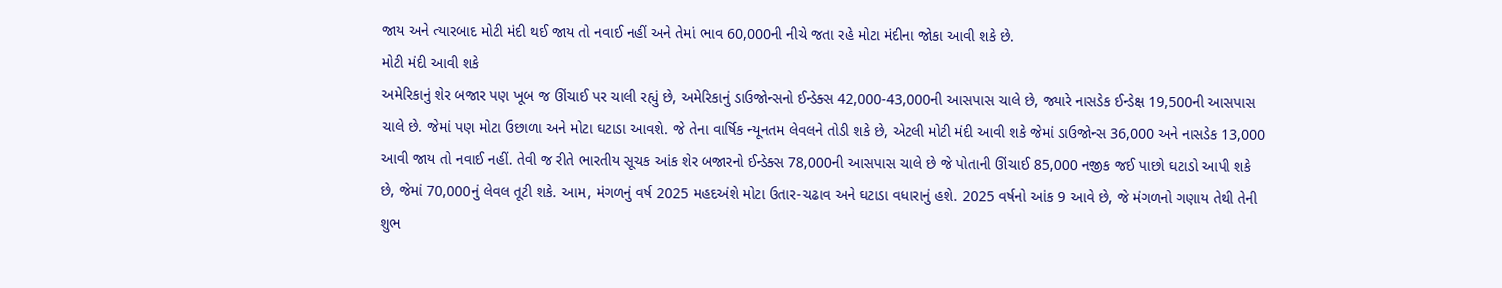જાય અને ત્યારબાદ મોટી મંદી થઈ જાય તો નવાઈ નહીં અને તેમાં ભાવ 60,000ની નીચે જતા રહે મોટા મંદીના જોકા આવી શકે છે.
મોટી મંદી આવી શકે
અમેરિકાનું શેર બજાર પણ ખૂબ જ ઊંચાઈ પર ચાલી રહ્યું છે, અમેરિકાનું ડાઉજોન્સનો ઈન્ડેક્સ 42,000-43,000ની આસપાસ ચાલે છે, જ્યારે નાસડેક ઈન્ડેક્ષ 19,500ની આસપાસ ચાલે છે. જેમાં પણ મોટા ઉછાળા અને મોટા ઘટાડા આવશે. જે તેના વાર્ષિક ન્યૂનતમ લેવલને તોડી શકે છે, એટલી મોટી મંદી આવી શકે જેમાં ડાઉજોન્સ 36,000 અને નાસડેક 13,000 આવી જાય તો નવાઈ નહીં. તેવી જ રીતે ભારતીય સૂચક આંક શેર બજારનો ઈન્ડેક્સ 78,000ની આસપાસ ચાલે છે જે પોતાની ઊંચાઈ 85,000 નજીક જઈ પાછો ઘટાડો આપી શકે છે, જેમાં 70,000નું લેવલ તૂટી શકે. આમ, મંગળનું વર્ષ 2025 મહદઅંશે મોટા ઉતાર-ચઢાવ અને ઘટાડા વધારાનું હશે. 2025 વર્ષનો આંક 9 આવે છે, જે મંગળનો ગણાય તેથી તેની શુભ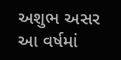અશુભ અસર આ વર્ષમાં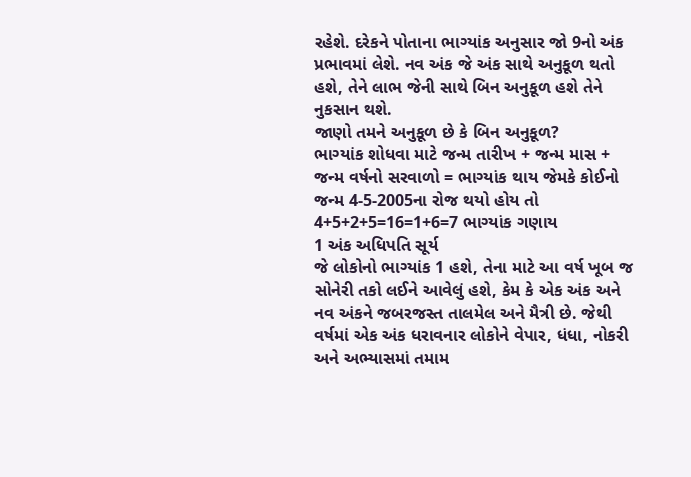રહેશે. દરેકને પોતાના ભાગ્યાંક અનુસાર જો 9નો અંક પ્રભાવમાં લેશે. નવ અંક જે અંક સાથે અનુકૂળ થતો હશે, તેને લાભ જેની સાથે બિન અનુકૂળ હશે તેને નુકસાન થશે.
જાણો તમને અનુકૂળ છે કે બિન અનુકૂળ?
ભાગ્યાંક શોધવા માટે જન્મ તારીખ + જન્મ માસ + જન્મ વર્ષનો સરવાળો = ભાગ્યાંક થાય જેમકે કોઈનો જન્મ 4-5-2005ના રોજ થયો હોય તો 4+5+2+5=16=1+6=7 ભાગ્યાંક ગણાય
1 અંક અધિપતિ સૂર્ય
જે લોકોનો ભાગ્યાંક 1 હશે, તેના માટે આ વર્ષ ખૂબ જ સોનેરી તકો લઈને આવેલું હશે, કેમ કે એક અંક અને નવ અંકને જબરજસ્ત તાલમેલ અને મૈત્રી છે. જેથી વર્ષમાં એક અંક ધરાવનાર લોકોને વેપાર, ધંધા, નોકરી અને અભ્યાસમાં તમામ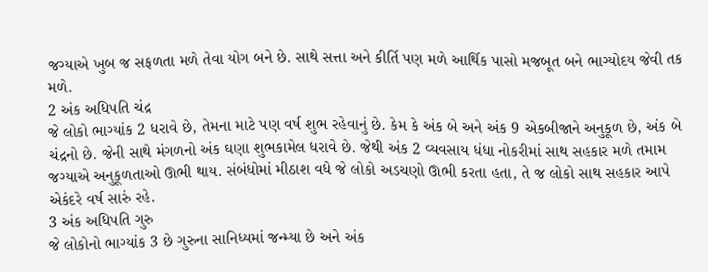જગ્યાએ ખુબ જ સફળતા મળે તેવા યોગ બને છે. સાથે સત્તા અને કીર્તિ પણ મળે આર્થિક પાસો મજબૂત બને ભાગ્યોદય જેવી તક મળે.
2 અંક અધિપતિ ચંદ્ર
જે લોકો ભાગ્યાંક 2 ધરાવે છે, તેમના માટે પણ વર્ષ શુભ રહેવાનું છે. કેમ કે અંક બે અને અંક 9 એકબીજાને અનુકૂળ છે, અંક બે ચંદ્રનો છે. જેની સાથે મંગળનો અંક ઘણા શુભકામેલ ધરાવે છે. જેથી અંક 2 વ્યવસાય ધંધા નોકરીમાં સાથ સહકાર મળે તમામ જગ્યાએ અનુકૂળતાઓ ઊભી થાય. સંબંધોમાં મીઠાશ વધે જે લોકો અડચણો ઊભી કરતા હતા, તે જ લોકો સાથ સહકાર આપે એકંદરે વર્ષ સારું રહે.
3 અંક અધિપતિ ગુરુ
જે લોકોનો ભાગ્યાંક 3 છે ગુરુના સાનિધ્યમાં જન્મ્યા છે અને અંક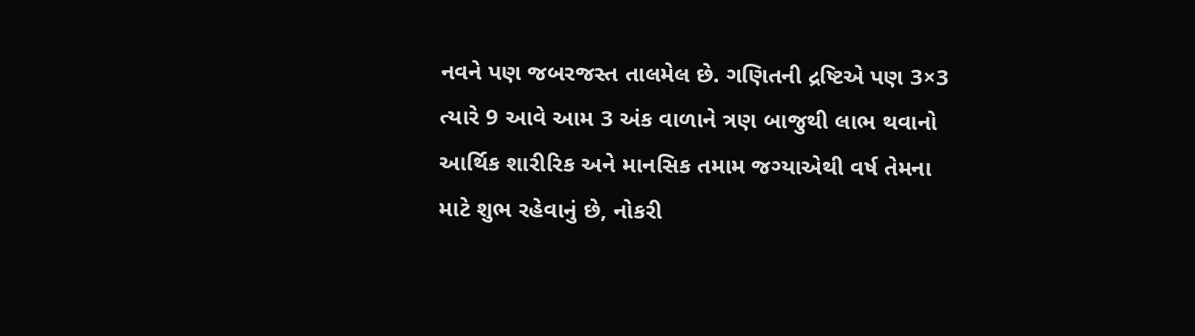નવને પણ જબરજસ્ત તાલમેલ છે. ગણિતની દ્રષ્ટિએ પણ 3×3 ત્યારે 9 આવે આમ 3 અંક વાળાને ત્રણ બાજુથી લાભ થવાનો આર્થિક શારીરિક અને માનસિક તમામ જગ્યાએથી વર્ષ તેમના માટે શુભ રહેવાનું છે, નોકરી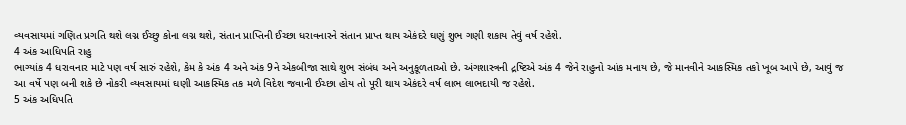વ્યવસાયમાં ગણિત પ્રગતિ થશે લગ્ન ઈચ્છુ કોના લગ્ન થશે, સંતાન પ્રાપ્તિની ઈચ્છા ધરાવનારને સંતાન પ્રાપ્ત થાય એકંદરે ઘણું શુભ ગણી શકાય તેવું વર્ષ રહેશે.
4 અંક આધિપતિ રાહુ
ભાગ્યાંક 4 ધરાવનાર માટે પણ વર્ષ સારું રહેશે, કેમ કે અંક 4 અને અંક 9ને એકબીજા સાથે શુભ સંબંધ અને અનુકૂળતાઓ છે. અંગશાસ્ત્રની દ્રષ્ટિએ અંક 4 જેને રાહુનો આંક મનાય છે, જે માનવીને આકસ્મિક તકો ખૂબ આપે છે, આવું જ આ વર્ષે પણ બની શકે છે નોકરી વ્યવસાયમાં ઘણી આકસ્મિક તક મળે વિદેશ જવાની ઈચ્છા હોય તો પૂરી થાય એકંદરે વર્ષ લાભ લાભદાયી જ રહેશે.
5 અંક અધિપતિ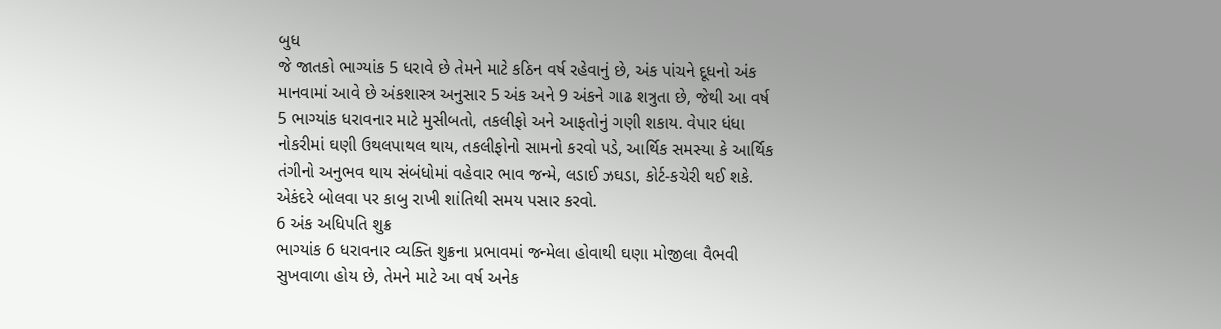બુધ
જે જાતકો ભાગ્યાંક 5 ધરાવે છે તેમને માટે કઠિન વર્ષ રહેવાનું છે, અંક પાંચને દૂધનો અંક માનવામાં આવે છે અંકશાસ્ત્ર અનુસાર 5 અંક અને 9 અંકને ગાઢ શત્રુતા છે, જેથી આ વર્ષ 5 ભાગ્યાંક ધરાવનાર માટે મુસીબતો, તકલીફો અને આફતોનું ગણી શકાય. વેપાર ધંધા નોકરીમાં ઘણી ઉથલપાથલ થાય, તકલીફોનો સામનો કરવો પડે, આર્થિક સમસ્યા કે આર્થિક તંગીનો અનુભવ થાય સંબંધોમાં વહેવાર ભાવ જન્મે, લડાઈ ઝઘડા, કોર્ટ-કચેરી થઈ શકે. એકંદરે બોલવા પર કાબુ રાખી શાંતિથી સમય પસાર કરવો.
6 અંક અધિપતિ શુક્ર
ભાગ્યાંક 6 ધરાવનાર વ્યક્તિ શુક્રના પ્રભાવમાં જન્મેલા હોવાથી ઘણા મોજીલા વૈભવી સુખવાળા હોય છે, તેમને માટે આ વર્ષ અનેક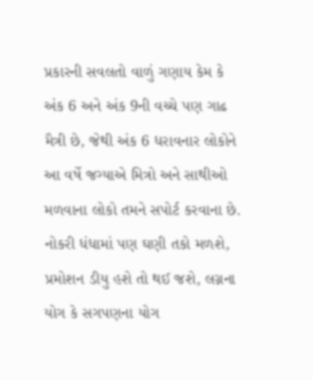પ્રકારની સવલતો વાળું ગણાય કેમ કે અંક 6 અને અંક 9ની વચ્ચે પણ ગાઢ મૈત્રી છે, જેથી અંક 6 ધરાવનાર લોકોને આ વર્ષે જગ્યાએ મિત્રો અને સાથીઓ મળવાના લોકો તમને સપોર્ટ કરવાના છે. નોકરી ધંધામાં પણ ઘણી તકો મળશે, પ્રમોશન ડીયુ હશે તો થઈ જશે, લગ્નના યોગ કે સગપણના યોગ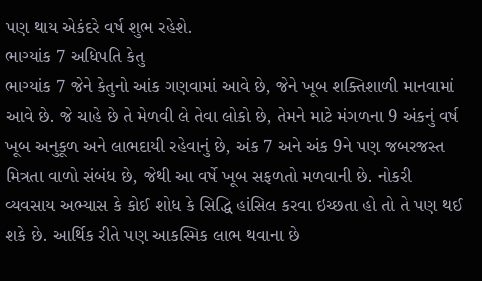પણ થાય એકંદરે વર્ષ શુભ રહેશે.
ભાગ્યાંક 7 અધિપતિ કેતુ
ભાગ્યાંક 7 જેને કેતુનો આંક ગણવામાં આવે છે, જેને ખૂબ શક્તિશાળી માનવામાં આવે છે. જે ચાહે છે તે મેળવી લે તેવા લોકો છે, તેમને માટે મંગળના 9 અંકનું વર્ષ ખૂબ અનુકૂળ અને લાભદાયી રહેવાનું છે, અંક 7 અને અંક 9ને પણ જબરજસ્ત મિત્રતા વાળો સંબંધ છે, જેથી આ વર્ષે ખૂબ સફળતો મળવાની છે. નોકરી વ્યવસાય અભ્યાસ કે કોઈ શોધ કે સિદ્ધિ હાંસિલ કરવા ઇચ્છતા હો તો તે પણ થઈ શકે છે. આર્થિક રીતે પણ આકસ્મિક લાભ થવાના છે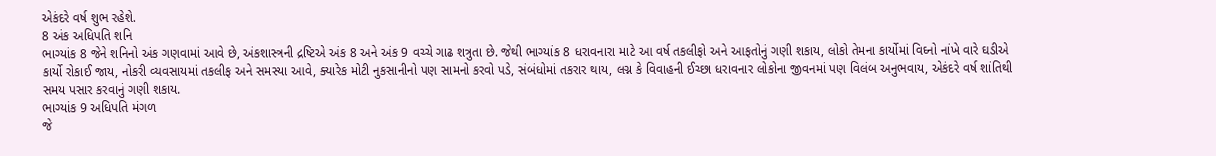એકંદરે વર્ષ શુભ રહેશે.
8 અંક અધિપતિ શનિ
ભાગ્યાંક 8 જેને શનિનો અંક ગણવામાં આવે છે, અંકશાસ્ત્રની દ્રષ્ટિએ અંક 8 અને અંક 9 વચ્ચે ગાઢ શત્રુતા છે. જેથી ભાગ્યાંક 8 ધરાવનારા માટે આ વર્ષ તકલીફો અને આફતોનું ગણી શકાય, લોકો તેમના કાર્યોમાં વિઘ્નો નાંખે વારે ઘડીએ કાર્યો રોકાઈ જાય, નોકરી વ્યવસાયમાં તકલીફ અને સમસ્યા આવે, ક્યારેક મોટી નુકસાનીનો પણ સામનો કરવો પડે, સંબંધોમાં તકરાર થાય, લગ્ન કે વિવાહની ઈચ્છા ધરાવનાર લોકોના જીવનમાં પણ વિલંબ અનુભવાય, એકંદરે વર્ષ શાંતિથી સમય પસાર કરવાનું ગણી શકાય.
ભાગ્યાંક 9 અધિપતિ મંગળ
જે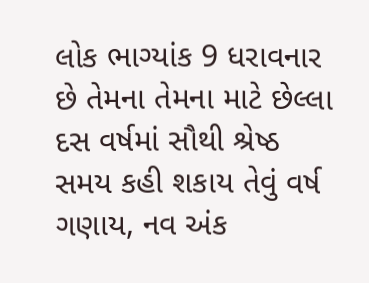લોક ભાગ્યાંક 9 ધરાવનાર છે તેમના તેમના માટે છેલ્લા દસ વર્ષમાં સૌથી શ્રેષ્ઠ સમય કહી શકાય તેવું વર્ષ ગણાય, નવ અંક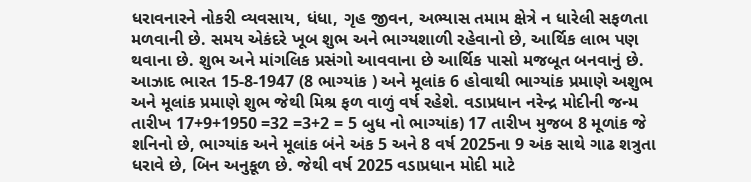ધરાવનારને નોકરી વ્યવસાય, ધંધા, ગૃહ જીવન, અભ્યાસ તમામ ક્ષેત્રે ન ધારેલી સફળતા મળવાની છે. સમય એકંદરે ખૂબ શુભ અને ભાગ્યશાળી રહેવાનો છે, આર્થિક લાભ પણ થવાના છે. શુભ અને માંગલિક પ્રસંગો આવવાના છે આર્થિક પાસો મજબૂત બનવાનું છે.
આઝાદ ભારત 15-8-1947 (8 ભાગ્યાંક ) અને મૂલાંક 6 હોવાથી ભાગ્યાંક પ્રમાણે અશુભ અને મૂલાંક પ્રમાણે શુભ જેથી મિશ્ર ફળ વાળું વર્ષ રહેશે. વડાપ્રધાન નરેન્દ્ર મોદીની જન્મ તારીખ 17+9+1950 =32 =3+2 = 5 બુધ નો ભાગ્યાંક) 17 તારીખ મુજબ 8 મૂળાંક જે શનિનો છે, ભાગ્યાંક અને મૂલાંક બંને અંક 5 અને 8 વર્ષ 2025ના 9 અંક સાથે ગાઢ શત્રુતા ધરાવે છે, બિન અનુકૂળ છે. જેથી વર્ષ 2025 વડાપ્રધાન મોદી માટે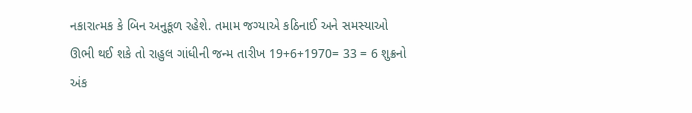નકારાત્મક કે બિન અનુકૂળ રહેશે. તમામ જગ્યાએ કઠિનાઈ અને સમસ્યાઓ ઊભી થઈ શકે તો રાહુલ ગાંધીની જન્મ તારીખ 19+6+1970= 33 = 6 શુક્રનો અંક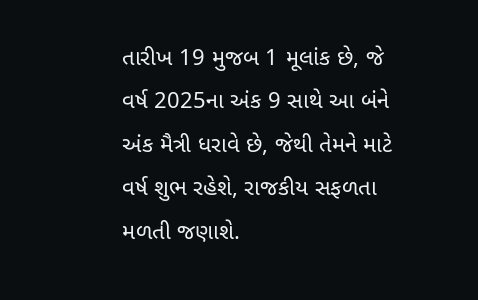તારીખ 19 મુજબ 1 મૂલાંક છે, જે વર્ષ 2025ના અંક 9 સાથે આ બંને અંક મૈત્રી ધરાવે છે, જેથી તેમને માટે વર્ષ શુભ રહેશે, રાજકીય સફળતા મળતી જણાશે.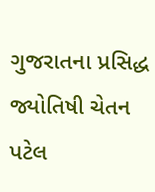ગુજરાતના પ્રસિદ્ધ જ્યોતિષી ચેતન પટેલ